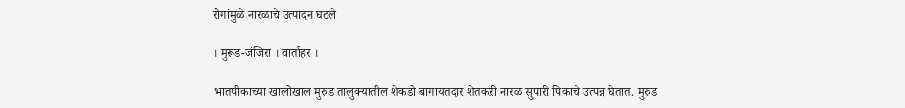रोगांमुळे नारळाचे उत्पादन घटले

। मुरूड-जंजिरा । वार्ताहर ।

भातपीकाच्या खालोखाल मुरुड तालुक्यातील शेकडो बागायतदार शेतकऱी नारळ सुपारी पिकाचे उत्पन्न घेतात. मुरुड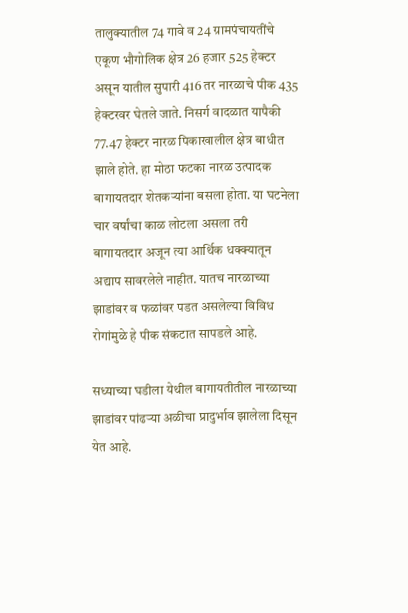तालुक्यातील 74 गावे व 24 ग्रामपंचायतींचे एकूण भौगोलिक क्षेत्र 26 हजार 525 हेक्टर असून यातील सुपारी 416 तर नारळाचे पीक 435 हेक्टरवर घेतले जाते. निसर्ग वादळात यापैकी 77.47 हेक्टर नारळ पिकाखालील क्षेत्र बाधीत झाले होते. हा मोठा फटका नारळ उत्पादक बागायतदार शेतकर्‍यांना बसला होता. या घटनेला चार वर्षांचा काळ लोटला असला तरी बागायतदार अजून त्या आर्थिक धक्क्यातून अद्याप सावरलेले नाहीत. यातच नारळाच्या झाडांवर व फळांवर पडत असलेल्या विविध रोगांमुळे हे पीक संकटात सापडले आहे.

सध्याच्या घडीला येथील बागायतीतील नारळाच्या झाडांवर पांढर्‍या अळीचा प्रादुर्भाव झालेला दिसून येत आहे.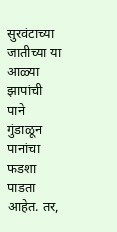सुरवंटाच्या जातीच्या या आळ्या झापांची पाने गुंडाळून पानांचा फडशा पाडता आहेत. तर,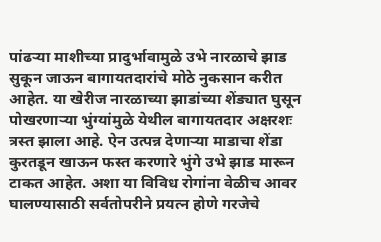पांढर्‍या माशीच्या प्रादुर्भावामुळे उभे नारळाचे झाड सुकून जाऊन बागायतदारांचे मोठे नुकसान करीत आहेत. या खेरीज नारळाच्या झाडांच्या शेंड्यात घुसून पोखरणार्‍या भुंग्यांमुळे येथील बागायतदार अक्षरशः त्रस्त झाला आहे. ऐन उत्पन्न देणार्‍या माडाचा शेंडा कुरतडून खाऊन फस्त करणारे भुंगे उभे झाड मारून टाकत आहेत. अशा या विविध रोगांना वेळीच आवर घालण्यासाठी सर्वतोपरीने प्रयत्न होणे गरजेचे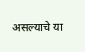असल्याचे या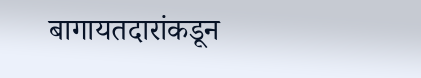बागायतदारांकडून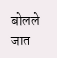बोलले जात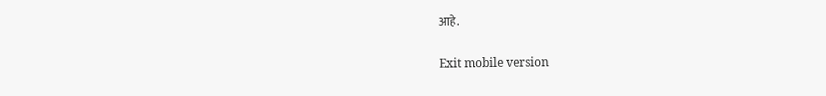आहे.

Exit mobile version